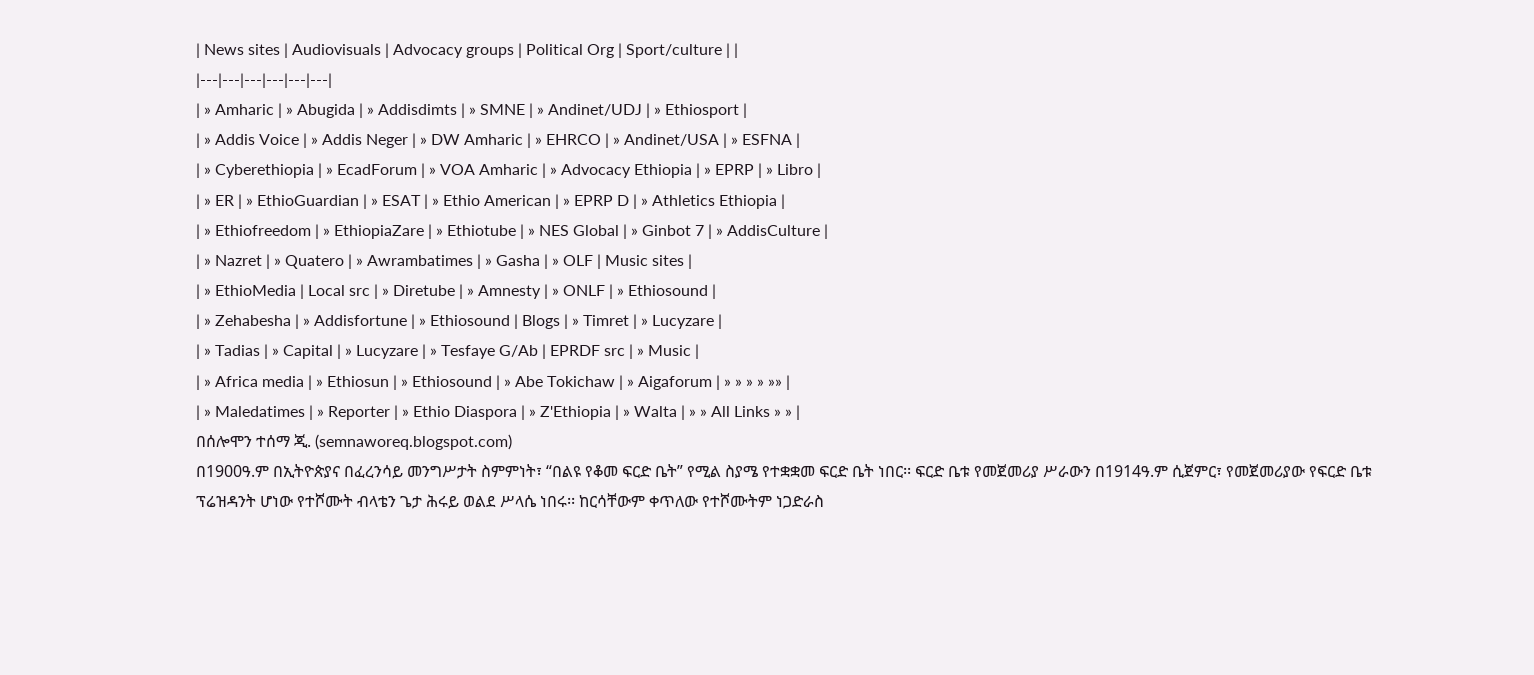| News sites | Audiovisuals | Advocacy groups | Political Org | Sport/culture | |
|---|---|---|---|---|---|
| » Amharic | » Abugida | » Addisdimts | » SMNE | » Andinet/UDJ | » Ethiosport |
| » Addis Voice | » Addis Neger | » DW Amharic | » EHRCO | » Andinet/USA | » ESFNA |
| » Cyberethiopia | » EcadForum | » VOA Amharic | » Advocacy Ethiopia | » EPRP | » Libro |
| » ER | » EthioGuardian | » ESAT | » Ethio American | » EPRP D | » Athletics Ethiopia |
| » Ethiofreedom | » EthiopiaZare | » Ethiotube | » NES Global | » Ginbot 7 | » AddisCulture |
| » Nazret | » Quatero | » Awrambatimes | » Gasha | » OLF | Music sites |
| » EthioMedia | Local src | » Diretube | » Amnesty | » ONLF | » Ethiosound |
| » Zehabesha | » Addisfortune | » Ethiosound | Blogs | » Timret | » Lucyzare |
| » Tadias | » Capital | » Lucyzare | » Tesfaye G/Ab | EPRDF src | » Music |
| » Africa media | » Ethiosun | » Ethiosound | » Abe Tokichaw | » Aigaforum | » » » » »» |
| » Maledatimes | » Reporter | » Ethio Diaspora | » Z'Ethiopia | » Walta | » » All Links » » |
በሰሎሞን ተሰማ ጂ. (semnaworeq.blogspot.com)
በ1900ዓ.ም በኢትዮጵያና በፈረንሳይ መንግሥታት ስምምነት፣ “በልዩ የቆመ ፍርድ ቤት” የሚል ስያሜ የተቋቋመ ፍርድ ቤት ነበር፡፡ ፍርድ ቤቱ የመጀመሪያ ሥራውን በ1914ዓ.ም ሲጀምር፣ የመጀመሪያው የፍርድ ቤቱ ፕሬዝዳንት ሆነው የተሾሙት ብላቴን ጌታ ሕሩይ ወልደ ሥላሴ ነበሩ፡፡ ከርሳቸውም ቀጥለው የተሾሙትም ነጋድራስ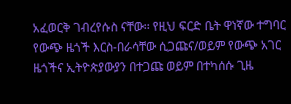አፈወርቅ ገብረየሱስ ናቸው፡፡ የዚህ ፍርድ ቤት ዋነኛው ተግባር የውጭ ዜጎች እርስ-በራሳቸው ሲጋጩና/ወይም የውጭ አገር ዜጎችና ኢትዮጵያውያን በተጋጩ ወይም በተካሰሱ ጊዜ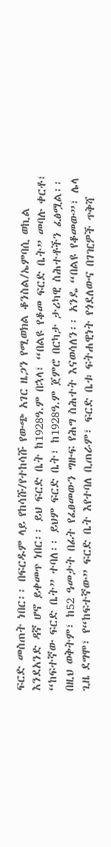ፍርድ መስጠት ነበር፡፡ በፍርዱም ላይ የከሳሹ/የተከሳሹ የውጭ አገር ዜጋን የሚወክል ቆንስል/ኤምባሲ ወኪል እንደአንድ ዳኛ ሆኖ ይቀመጥ ነበር፡፡ ይህ ፍርድ ቤት ከ1928ዓ.ም በኋላ፣ “በልዩ የቆመ ፍርድ ቤት” መባሉ ቀርቶ፣ “ከፍተኛው ፍርድ ቤት” ተባለ፡፡ ይህም ፍርድ ቤት፣ ከ1928ዓ.ም ጀምሮ በርካታ ታሪካዊ ስሕተቶችን ፈፅሟል፡፡ በዚህ ወቅትም፣ ከ52 ዓመታት በፊት የፈፀመውን ግዙፍ የሕግ ስሕተት እናወሳለን፡፡ አንዴ “በልዩ የቆመው”፣ ሌላ ጊዜ ደግሞ፣ የ“ከፍተኛው” ፍርድ ቤት እየተባለ ቢጠራም፣ ፍርድ ቤቱ ፍትሐዊነት የጎደለውና በገዢዎች ጥቅሻ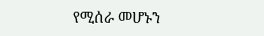የሚሰራ መሆኑን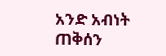አንድ አብነት ጠቅሰን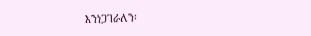እንነጋገራለን፡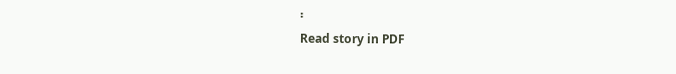፡
Read story in PDF